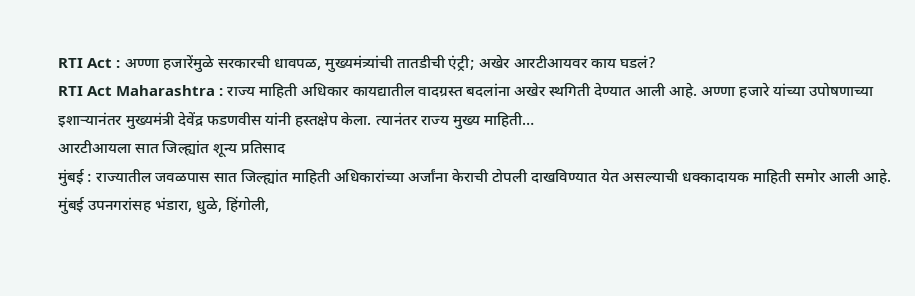RTI Act : अण्णा हजारेंमुळे सरकारची धावपळ, मुख्यमंत्र्यांची तातडीची एंट्री; अखेर आरटीआयवर काय घडलं?
RTI Act Maharashtra : राज्य माहिती अधिकार कायद्यातील वादग्रस्त बदलांना अखेर स्थगिती देण्यात आली आहे. अण्णा हजारे यांच्या उपोषणाच्या इशाऱ्यानंतर मुख्यमंत्री देवेंद्र फडणवीस यांनी हस्तक्षेप केला. त्यानंतर राज्य मुख्य माहिती…
आरटीआयला सात जिल्ह्यांत शून्य प्रतिसाद
मुंबई : राज्यातील जवळपास सात जिल्ह्यांत माहिती अधिकारांच्या अर्जांना केराची टोपली दाखविण्यात येत असल्याची धक्कादायक माहिती समोर आली आहे. मुंबई उपनगरांसह भंडारा, धुळे, हिंगोली,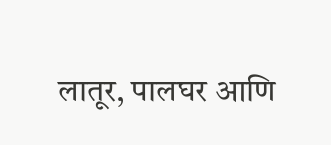लातूर, पालघर आणि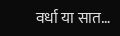वर्धा या सात…